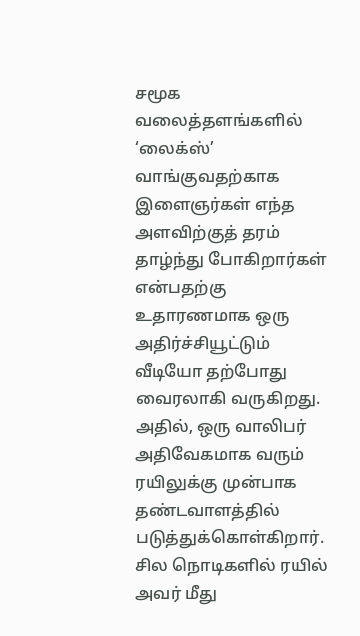சமூக வலைத்தளங்களில் ‘லைக்ஸ்’ வாங்குவதற்காக இளைஞர்கள் எந்த அளவிற்குத் தரம் தாழ்ந்து போகிறார்கள் என்பதற்கு உதாரணமாக ஒரு அதிர்ச்சியூட்டும் வீடியோ தற்போது வைரலாகி வருகிறது. அதில், ஒரு வாலிபர் அதிவேகமாக வரும் ரயிலுக்கு முன்பாக தண்டவாளத்தில் படுத்துக்கொள்கிறார். சில நொடிகளில் ரயில் அவர் மீது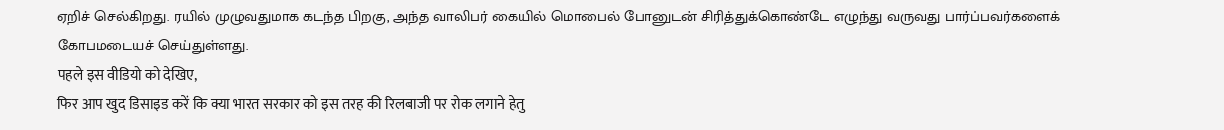ஏறிச் செல்கிறது. ரயில் முழுவதுமாக கடந்த பிறகு, அந்த வாலிபர் கையில் மொபைல் போனுடன் சிரித்துக்கொண்டே எழுந்து வருவது பார்ப்பவர்களைக் கோபமடையச் செய்துள்ளது.
पहले इस वीडियो को देखिए,
फिर आप खुद डिसाइड करें कि क्या भारत सरकार को इस तरह की रिलबाजी पर रोक लगाने हेतु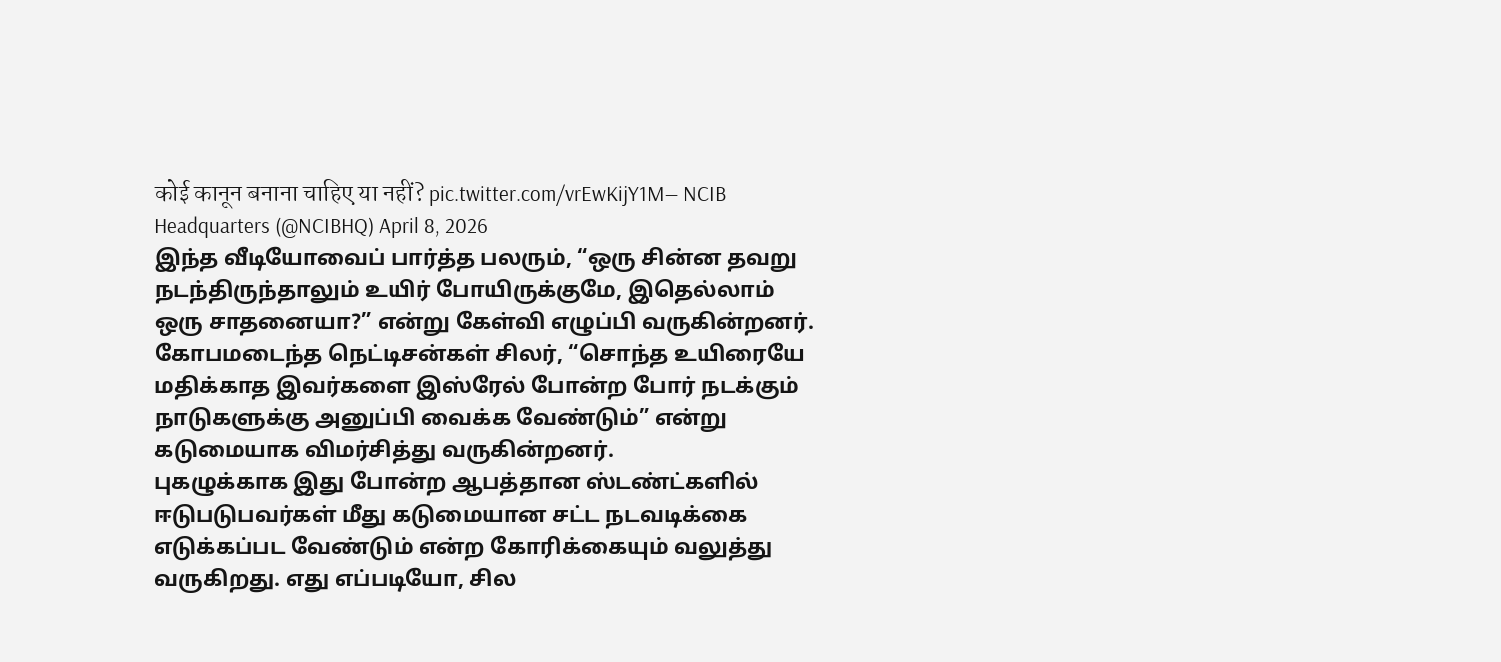कोई कानून बनाना चाहिए या नहीं? pic.twitter.com/vrEwKijY1M— NCIB Headquarters (@NCIBHQ) April 8, 2026
இந்த வீடியோவைப் பார்த்த பலரும், “ஒரு சின்ன தவறு நடந்திருந்தாலும் உயிர் போயிருக்குமே, இதெல்லாம் ஒரு சாதனையா?” என்று கேள்வி எழுப்பி வருகின்றனர். கோபமடைந்த நெட்டிசன்கள் சிலர், “சொந்த உயிரையே மதிக்காத இவர்களை இஸ்ரேல் போன்ற போர் நடக்கும் நாடுகளுக்கு அனுப்பி வைக்க வேண்டும்” என்று கடுமையாக விமர்சித்து வருகின்றனர்.
புகழுக்காக இது போன்ற ஆபத்தான ஸ்டண்ட்களில் ஈடுபடுபவர்கள் மீது கடுமையான சட்ட நடவடிக்கை எடுக்கப்பட வேண்டும் என்ற கோரிக்கையும் வலுத்து வருகிறது. எது எப்படியோ, சில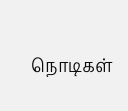நொடிகள்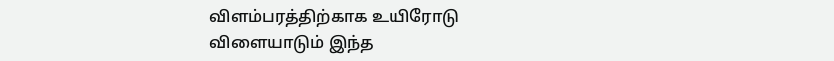விளம்பரத்திற்காக உயிரோடு விளையாடும் இந்த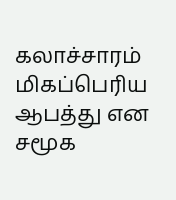கலாச்சாரம் மிகப்பெரிய ஆபத்து என சமூக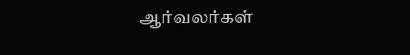ஆர்வலர்கள்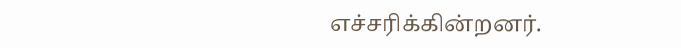எச்சரிக்கின்றனர்.